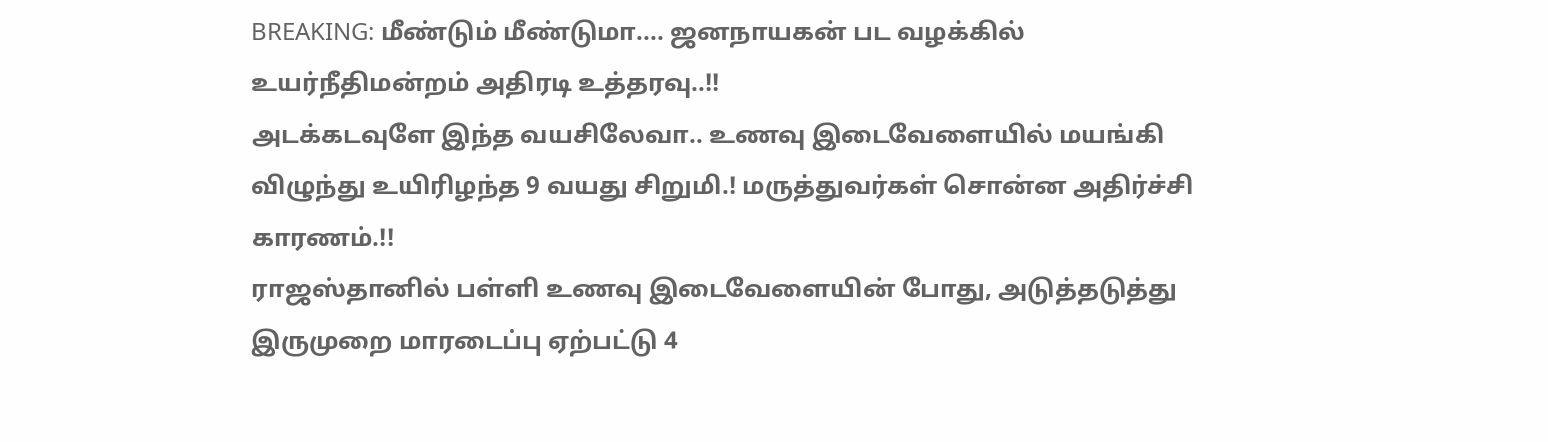BREAKING: மீண்டும் மீண்டுமா.... ஜனநாயகன் பட வழக்கில் உயர்நீதிமன்றம் அதிரடி உத்தரவு..!!
அடக்கடவுளே இந்த வயசிலேவா.. உணவு இடைவேளையில் மயங்கி விழுந்து உயிரிழந்த 9 வயது சிறுமி.! மருத்துவர்கள் சொன்ன அதிர்ச்சி காரணம்.!!
ராஜஸ்தானில் பள்ளி உணவு இடைவேளையின் போது, அடுத்தடுத்து இருமுறை மாரடைப்பு ஏற்பட்டு 4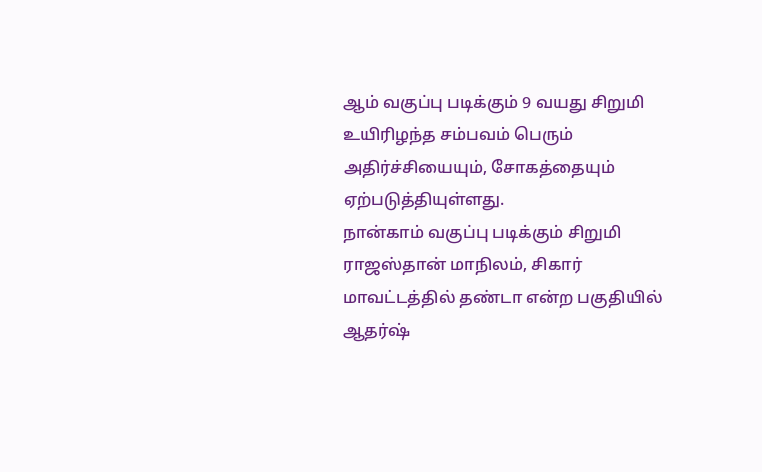ஆம் வகுப்பு படிக்கும் 9 வயது சிறுமி உயிரிழந்த சம்பவம் பெரும் அதிர்ச்சியையும், சோகத்தையும் ஏற்படுத்தியுள்ளது.
நான்காம் வகுப்பு படிக்கும் சிறுமி
ராஜஸ்தான் மாநிலம், சிகார் மாவட்டத்தில் தண்டா என்ற பகுதியில் ஆதர்ஷ்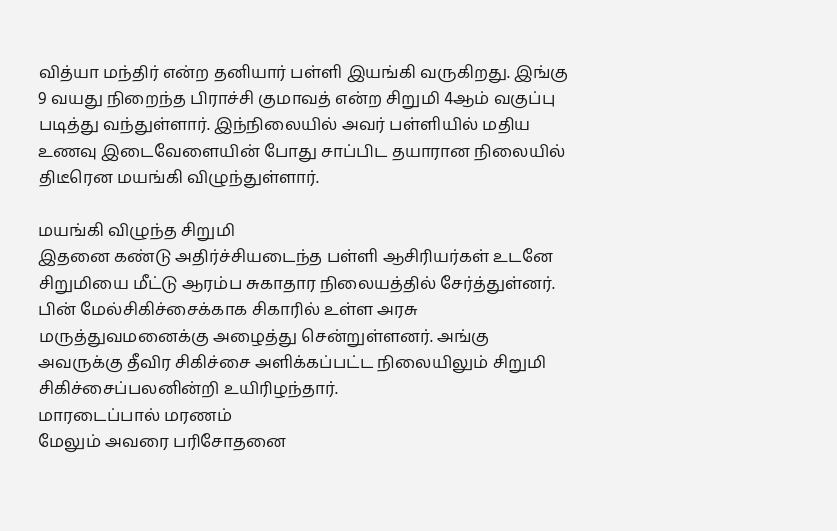வித்யா மந்திர் என்ற தனியார் பள்ளி இயங்கி வருகிறது. இங்கு 9 வயது நிறைந்த பிராச்சி குமாவத் என்ற சிறுமி 4ஆம் வகுப்பு படித்து வந்துள்ளார். இந்நிலையில் அவர் பள்ளியில் மதிய உணவு இடைவேளையின் போது சாப்பிட தயாரான நிலையில் திடீரென மயங்கி விழுந்துள்ளார்.

மயங்கி விழுந்த சிறுமி
இதனை கண்டு அதிர்ச்சியடைந்த பள்ளி ஆசிரியர்கள் உடனே சிறுமியை மீட்டு ஆரம்ப சுகாதார நிலையத்தில் சேர்த்துள்னர். பின் மேல்சிகிச்சைக்காக சிகாரில் உள்ள அரசு மருத்துவமனைக்கு அழைத்து சென்றுள்ளனர். அங்கு அவருக்கு தீவிர சிகிச்சை அளிக்கப்பட்ட நிலையிலும் சிறுமி சிகிச்சைப்பலனின்றி உயிரிழந்தார்.
மாரடைப்பால் மரணம்
மேலும் அவரை பரிசோதனை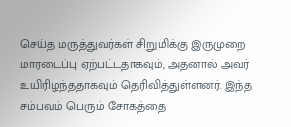செய்த மருத்துவர்கள் சிறுமிக்கு இருமுறை மாரடைப்பு ஏற்பட்டதாகவும், அதனால் அவர் உயிரிழந்ததாகவும் தெரிவித்துள்ளனர். இந்த சம்பவம் பெரும் சோகத்தை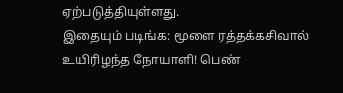ஏற்படுத்தியுள்ளது.
இதையும் படிங்க: மூளை ரத்தக்கசிவால் உயிரிழந்த நோயாளி! பெண்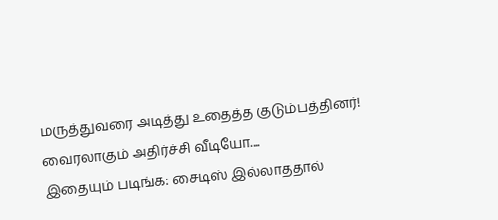மருத்துவரை அடித்து உதைத்த குடும்பத்தினர்! வைரலாகும் அதிர்ச்சி வீடியோ....
இதையும் படிங்க: சைடிஸ் இல்லாததால்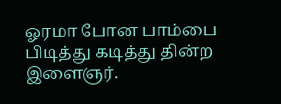ஓரமா போன பாம்பை பிடித்து கடித்து தின்ற இளைஞர்.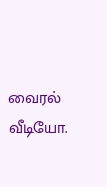வைரல் வீடியோ.